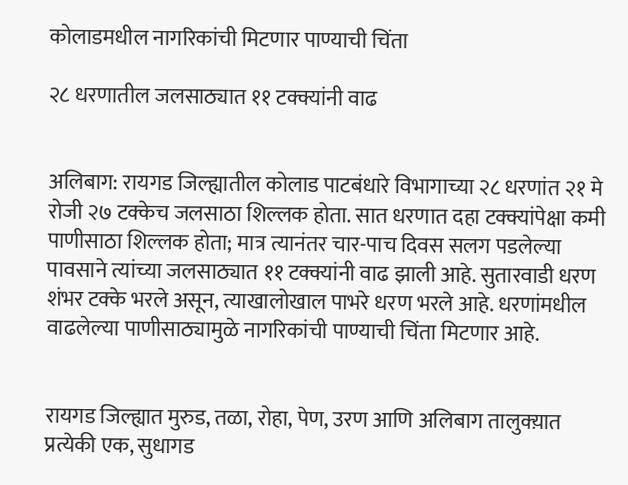कोलाडमधील नागरिकांची मिटणार पाण्याची चिंता

२८ धरणातील जलसाठ्यात ११ टक्क्यांनी वाढ


अलिबाग: रायगड जिल्ह्यातील कोलाड पाटबंधारे विभागाच्या २८ धरणांत २१ मे रोजी २७ टक्केच जलसाठा शिल्लक होता. सात धरणात दहा टक्क्यांपेक्षा कमी पाणीसाठा शिल्लक होता; मात्र त्यानंतर चार-पाच दिवस सलग पडलेल्या पावसाने त्यांच्या जलसाठ्यात ११ टक्क्यांनी वाढ झाली आहे. सुतारवाडी धरण शंभर टक्के भरले असून, त्याखालोखाल पाभरे धरण भरले आहे. धरणांमधील वाढलेल्या पाणीसाठ्यामुळे नागरिकांची पाण्याची चिंता मिटणार आहे.


रायगड जिल्ह्यात मुरुड, तळा, रोहा, पेण, उरण आणि अलिबाग तालुक्य़ात प्रत्येकी एक, सुधागड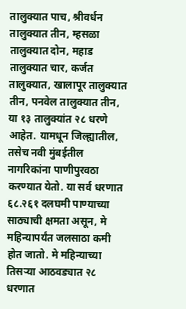तालुक्यात पाच, श्रीवर्धन तालुक्यात तीन, म्हसळा तालुक्यात दोन, महाड तालुक्यात चार, कर्जत तालुक्यात, खालापूर तालुक्यात तीन, पनवेल तालुक्यात तीन, या १३ तालुक्यांत २८ धरणे आहेत. यामधून जिल्ह्यातील, तसेच नवी मुंबईतील नागरिकांना पाणीपुरवठा करण्यात येतो. या सर्व धरणात ६८.२६१ दलघमी पाण्याच्या साठ्याची क्षमता असून, मे महिन्यापर्यंत जलसाठा कमी होत जातो. मे महिन्याच्या तिसऱ्या आठवड्यात २८ धरणात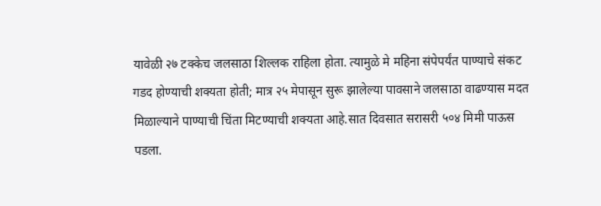यावेळी २७ टक्केच जलसाठा शिल्लक राहिला होता. त्यामुळे मे महिना संपेपर्यंत पाण्याचे संकट गडद होण्याची शक्यता होती; मात्र २५ मेपासून सुरू झालेल्या पावसाने जलसाठा वाढण्यास मदत मिळाल्याने पाण्याची चिंता मिटण्याची शक्यता आहे.सात दिवसात सरासरी ५०४ मिमी पाऊस पडला.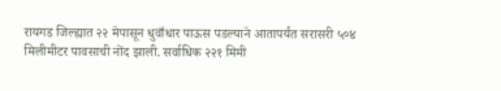रायगड जिल्ह्यात २२ मेपासून धुवाँधार पाऊस पडल्याने आतापर्यंत सरासरी ५०४ मिलीमीटर पावसाची नोंद झाली. सर्वाधिक २२१ मिमी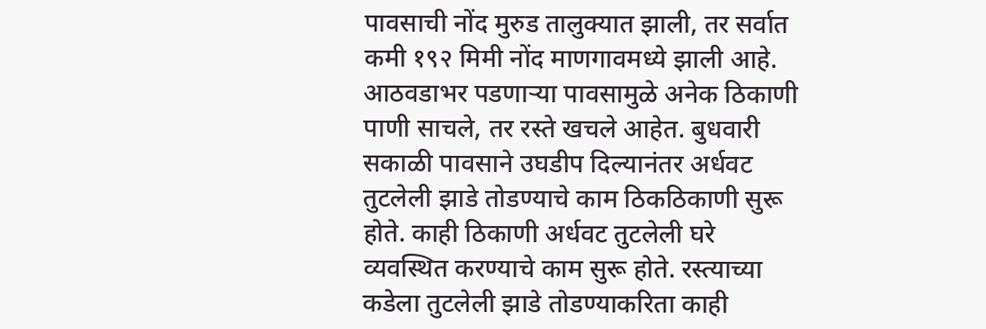पावसाची नोंद मुरुड तालुक्यात झाली, तर सर्वात कमी १९२ मिमी नोंद माणगावमध्ये झाली आहे. आठवडाभर पडणाऱ्या पावसामुळे अनेक ठिकाणी पाणी साचले, तर रस्ते खचले आहेत. बुधवारी सकाळी पावसाने उघडीप दिल्यानंतर अर्धवट तुटलेली झाडे तोडण्याचे काम ठिकठिकाणी सुरू होते. काही ठिकाणी अर्धवट तुटलेली घरे व्यवस्थित करण्याचे काम सुरू होते. रस्त्याच्या कडेला तुटलेली झाडे तोडण्याकरिता काही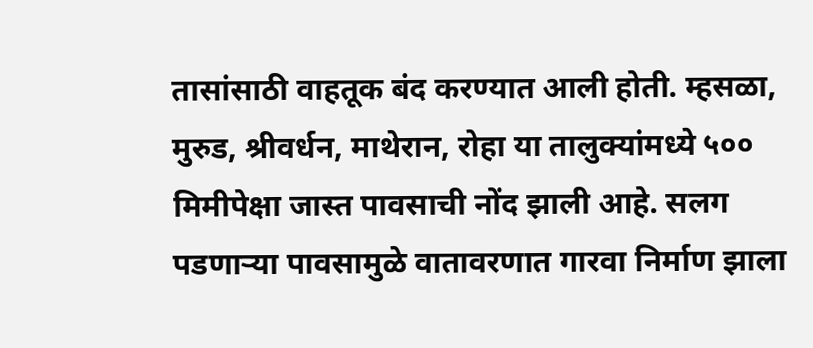तासांसाठी वाहतूक बंद करण्यात आली होती. म्हसळा, मुरुड, श्रीवर्धन, माथेरान, रोहा या तालुक्यांमध्ये ५०० मिमीपेक्षा जास्त पावसाची नोंद झाली आहे. सलग पडणाऱ्या पावसामुळे वातावरणात गारवा निर्माण झाला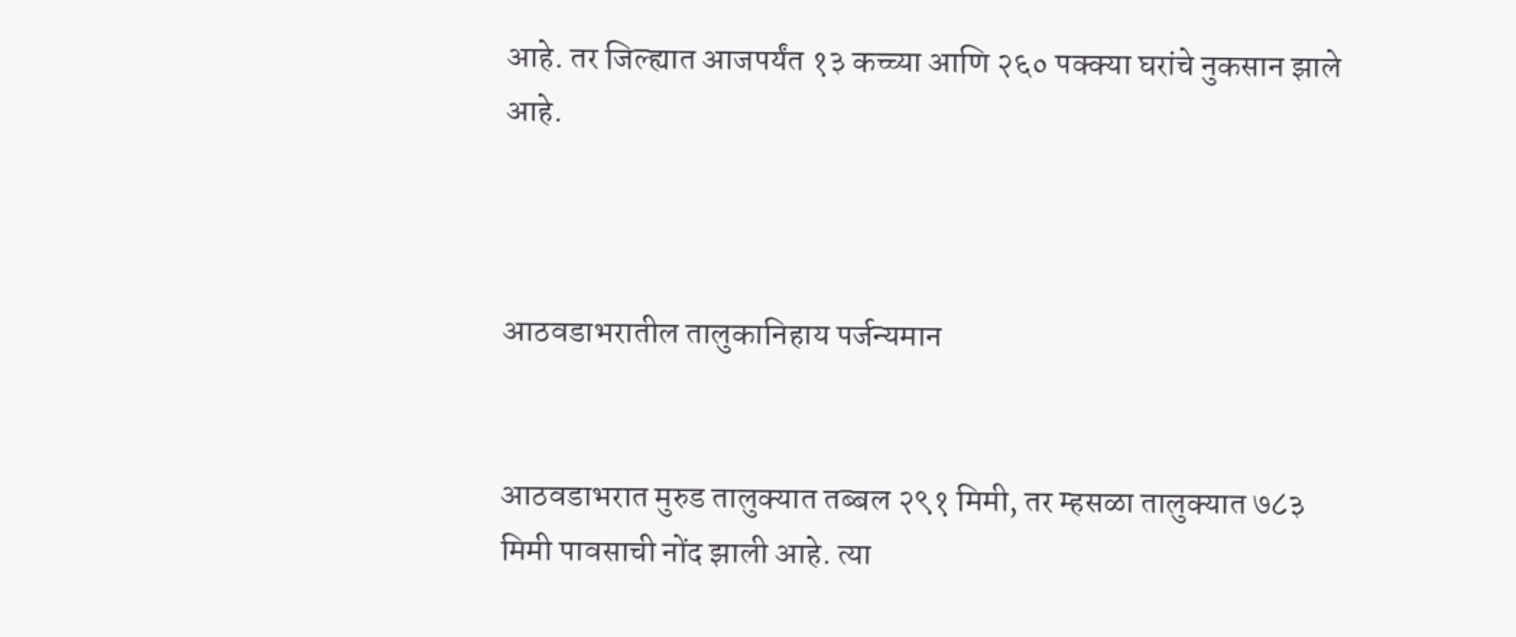आहे. तर जिल्ह्यात आजपर्यंत १३ कच्च्या आणि २६० पक्क्या घरांचे नुकसान झाले आहे.



आठवडाभरातील तालुकानिहाय पर्जन्यमान


आठवडाभरात मुरुड तालुक्यात तब्बल २९१ मिमी, तर म्हसळा तालुक्यात ७८३ मिमी पावसाची नोंद झाली आहे. त्या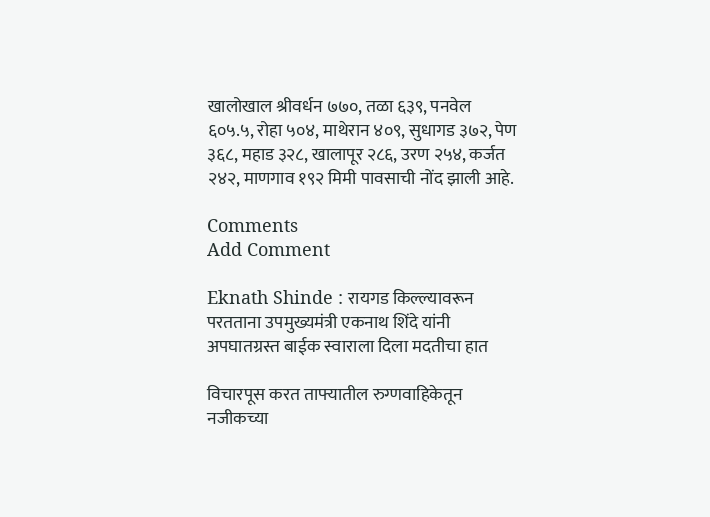खालोखाल श्रीवर्धन ७७०, तळा ६३९, पनवेल ६०५.५, रोहा ५०४, माथेरान ४०९, सुधागड ३७२, पेण ३६८, महाड ३२८, खालापूर २८६, उरण २५४, कर्जत २४२, माणगाव १९२ मिमी पावसाची नोंद झाली आहे.

Comments
Add Comment

Eknath Shinde : रायगड किल्ल्यावरून परतताना उपमुख्यमंत्री एकनाथ शिंदे यांनी अपघातग्रस्त बाईक स्वाराला दिला मदतीचा हात

विचारपूस करत ताफ्यातील रुग्णवाहिकेतून नजीकच्या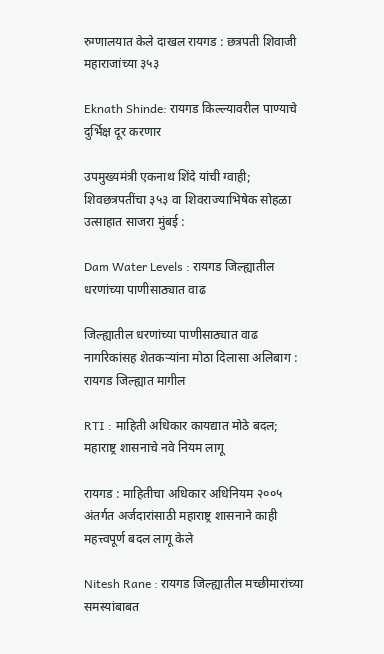रुग्णालयात केले दाखल रायगड : छत्रपती शिवाजी महाराजांच्या ३५३

Eknath Shinde: रायगड किल्ल्यावरील पाण्याचे दुर्भिक्ष दूर करणार

उपमुख्यमंत्री एकनाथ शिंदे यांची ग्वाही; शिवछत्रपतींचा ३५३ वा शिवराज्याभिषेक सोहळा उत्साहात साजरा मुंबई :

Dam Water Levels : रायगड जिल्ह्यातील धरणांच्या पाणीसाठ्यात वाढ

जिल्ह्यातील धरणांच्या पाणीसाठ्यात वाढ नागरिकांसह शेतकऱ्यांना मोठा दिलासा अलिबाग : रायगड जिल्ह्यात मागील

RTI : माहिती अधिकार कायद्यात मोठे बदल; महाराष्ट्र शासनाचे नवे नियम लागू

रायगड : माहितीचा अधिकार अधिनियम २००५ अंतर्गत अर्जदारांसाठी महाराष्ट्र शासनाने काही महत्त्वपूर्ण बदल लागू केले

Nitesh Rane : रायगड जिल्ह्यातील मच्छीमारांच्या समस्यांबाबत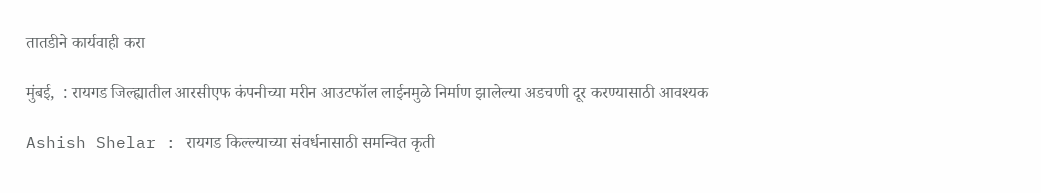तातडीने कार्यवाही करा

मुंबई,  : रायगड जिल्ह्यातील आरसीएफ कंपनीच्या मरीन आउटफॉल लाईनमुळे निर्माण झालेल्या अडचणी दूर करण्यासाठी आवश्यक

Ashish Shelar : रायगड किल्ल्याच्या संवर्धनासाठी समन्वित कृती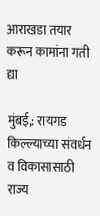आराखडा तयार करून कामांना गती द्या

मुंबई,: रायगड किल्ल्याच्या संवर्धन व विकासासाठी राज्य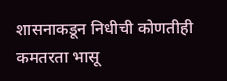शासनाकडून निधीची कोणतीही कमतरता भासू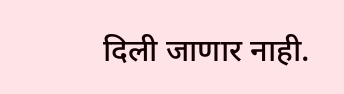दिली जाणार नाही.